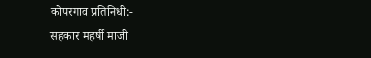कोपरगाव प्रतिनिधी:-
सहकार महर्षी माजी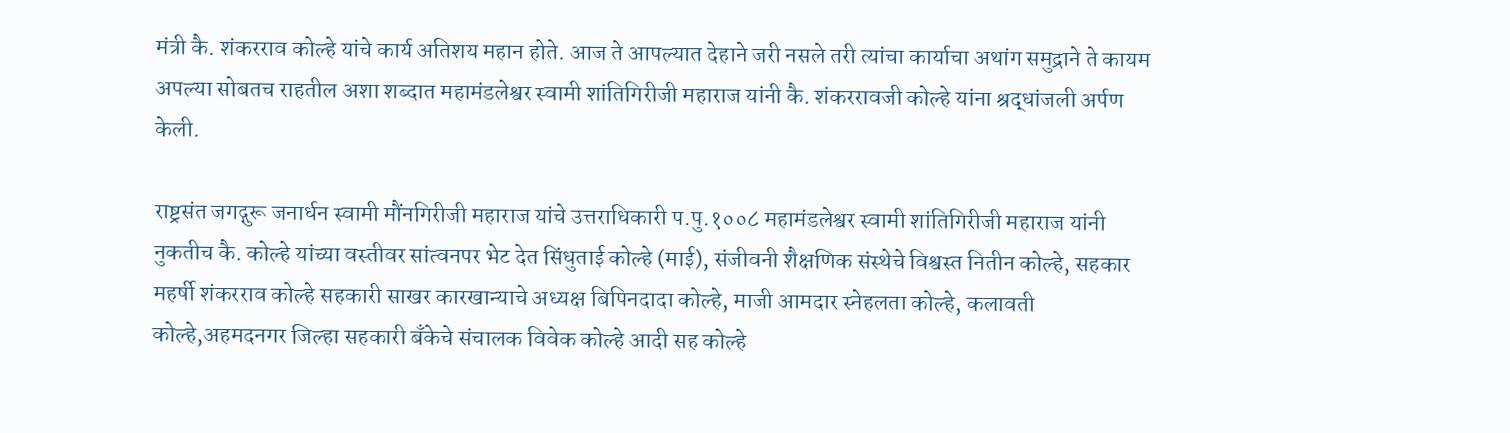मंत्री कै. शंकरराव कोल्हे यांचे कार्य अतिशय महान होते. आज ते आपल्यात देहाने जरी नसले तरी त्यांचा कार्याचा अथांग समुद्राने ते कायम अपल्या सोबतच राहतील अशा शब्दात महामंडलेश्वर स्वामी शांतिगिरीजी महाराज यांनी कै. शंकररावजी कोल्हे यांना श्रद्धांजली अर्पण केली.

राष्ट्रसंत जगद्गुरू जनार्धन स्वामी मौंनगिरीजी महाराज यांचे उत्तराधिकारी प.पु.१००८ महामंडलेश्वर स्वामी शांतिगिरीजी महाराज यांनी नुकतीच कै. कोल्हे यांच्या वस्तीवर सांत्वनपर भेट देत सिंधुताई कोल्हे (माई), संजीवनी शैक्षणिक संस्थेचे विश्वस्त नितीन कोल्हे, सहकार महर्षी शंकरराव कोल्हे सहकारी साखर कारखान्याचे अध्यक्ष बिपिनदादा कोल्हे, माजी आमदार स्नेहलता कोल्हे, कलावती कोल्हे,अहमदनगर जिल्हा सहकारी बँकेचे संचालक विवेक कोल्हे आदी सह कोल्हे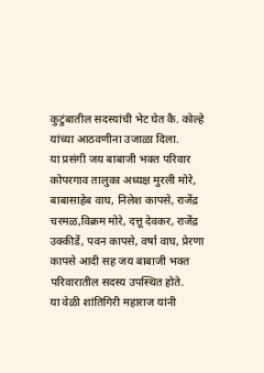कुटुंबातील सदस्यांची भेट घेत कै. कोल्हे यांच्या आठवणीना उजाळा दिला.
या प्रसंगी जय बाबाजी भक्त परिवार कोपरगाव तालुका अध्यक्ष मुरली मोरे, बाबासाहेब वाघ, निलेश कापसे, राजेंद्र चरमळ,विक्रम मोरे, दत्तू देवकर, राजेंद्र उक्कीर्डे, पवन कापसे, वर्षा वाघ, प्रेरणा कापसे आदी सह जय बाबाजी भक्त परिवारातील सदस्य उपस्थित होते.
या वेळी शांतिगिरी महाराज यांनी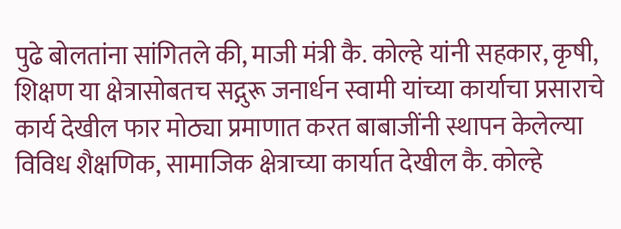पुढे बोलतांना सांगितले की, माजी मंत्री कै. कोल्हे यांनी सहकार, कृषी, शिक्षण या क्षेत्रासोबतच सद्गुरू जनार्धन स्वामी यांच्या कार्याचा प्रसाराचे कार्य देखील फार मोठ्या प्रमाणात करत बाबाजींनी स्थापन केलेल्या विविध शैक्षणिक, सामाजिक क्षेत्राच्या कार्यात देखील कै. कोल्हे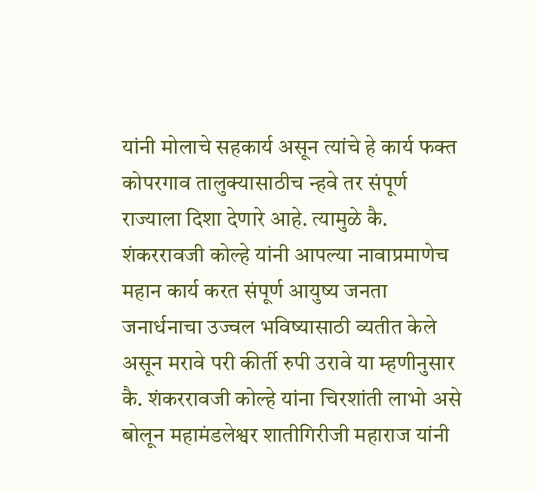यांनी मोलाचे सहकार्य असून त्यांचे हे कार्य फक्त कोपरगाव तालुक्यासाठीच न्हवे तर संपूर्ण राज्याला दिशा देणारे आहे. त्यामुळे कै. शंकररावजी कोल्हे यांनी आपल्या नावाप्रमाणेच महान कार्य करत संपूर्ण आयुष्य जनता जनार्धनाचा उज्वल भविष्यासाठी व्यतीत केले असून मरावे परी कीर्ती रुपी उरावे या म्हणीनुसार कै. शंकररावजी कोल्हे यांना चिरशांती लाभो असे बोलून महामंडलेश्वर शातीगिरीजी महाराज यांनी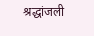श्रद्धांजली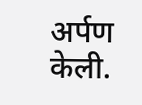अर्पण केली.